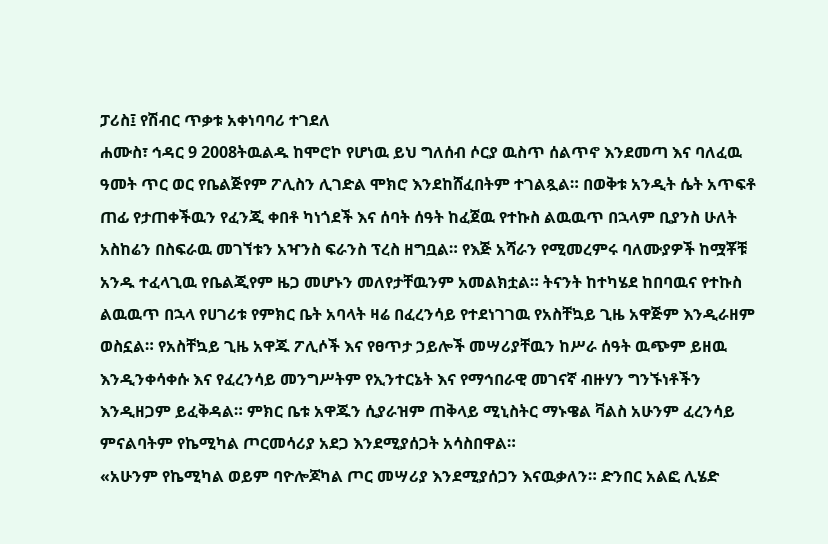ፓሪስ፤ የሽብር ጥቃቱ አቀነባባሪ ተገደለ
ሐሙስ፣ ኅዳር 9 2008ትዉልዱ ከሞሮኮ የሆነዉ ይህ ግለሰብ ሶርያ ዉስጥ ሰልጥኖ እንደመጣ እና ባለፈዉ ዓመት ጥር ወር የቤልጅየም ፖሊስን ሊገድል ሞክሮ እንደከሸፈበትም ተገልጿል። በወቅቱ አንዲት ሴት አጥፍቶ ጠፊ የታጠቀችዉን የፈንጂ ቀበቶ ካነጎደች እና ሰባት ሰዓት ከፈጀዉ የተኩስ ልዉዉጥ በኋላም ቢያንስ ሁለት አስከሬን በስፍራዉ መገኘቱን አዣንስ ፍራንስ ፕረስ ዘግቧል። የእጅ አሻራን የሚመረምሩ ባለሙያዎች ከሟቾቹ አንዱ ተፈላጊዉ የቤልጂየም ዜጋ መሆኑን መለየታቸዉንም አመልክቷል። ትናንት ከተካሄደ ከበባዉና የተኩስ ልዉዉጥ በኋላ የሀገሪቱ የምክር ቤት አባላት ዛሬ በፈረንሳይ የተደነገገዉ የአስቸኳይ ጊዜ አዋጅም እንዲራዘም ወስኗል። የአስቸኳይ ጊዜ አዋጁ ፖሊሶች እና የፀጥታ ኃይሎች መሣሪያቸዉን ከሥራ ሰዓት ዉጭም ይዘዉ እንዲንቀሳቀሱ እና የፈረንሳይ መንግሥትም የኢንተርኔት እና የማኅበራዊ መገናኛ ብዙሃን ግንኙነቶችን እንዲዘጋም ይፈቅዳል። ምክር ቤቱ አዋጁን ሲያራዝም ጠቅላይ ሚኒስትር ማኑዌል ቫልስ አሁንም ፈረንሳይ ምናልባትም የኬሚካል ጦርመሳሪያ አደጋ እንደሚያሰጋት አሳስበዋል።
«አሁንም የኬሚካል ወይም ባዮሎጆካል ጦር መሣሪያ እንደሚያሰጋን እናዉቃለን። ድንበር አልፎ ሊሄድ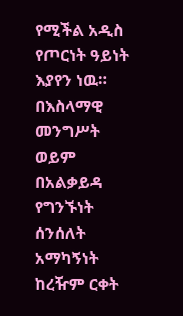የሚችል አዲስ የጦርነት ዓይነት እያየን ነዉ። በእስላማዊ መንግሥት ወይም በአልቃይዳ የግንኙነት ሰንሰለት አማካኝነት ከረዥም ርቀት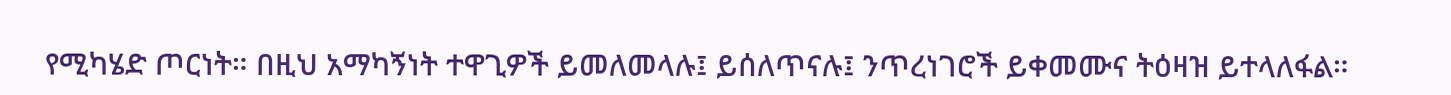የሚካሄድ ጦርነት። በዚህ አማካኝነት ተዋጊዎች ይመለመላሉ፤ ይሰለጥናሉ፤ ንጥረነገሮች ይቀመሙና ትዕዛዝ ይተላለፋል።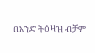በአንድ ትዕዛዝ ብቻም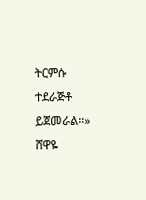ትርምሱ ተደራጅቶ ይጀመራል።»
ሸዋዬ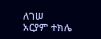ለገሠ
አርያም ተክሌ